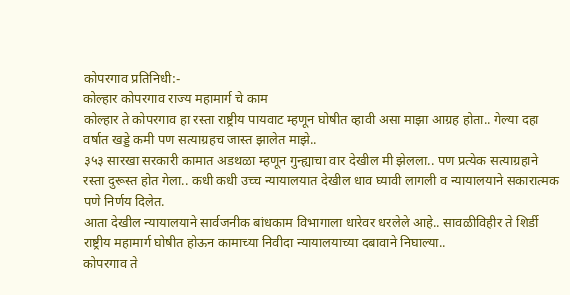कोपरगाव प्रतिनिधी:-
कोल्हार कोपरगाव राज्य महामार्ग चे काम
कोल्हार ते कोपरगाव हा रस्ता राष्ट्रीय पायवाट म्हणून घोषीत व्हावी असा माझा आग्रह होता.. गेल्या दहा वर्षात खड्डे कमी पण सत्याग्रहच जास्त झालेत माझे..
३५३ सारखा सरकारी कामात अडथळा म्हणून गुन्ह्याचा वार देखील मी झेलला.. पण प्रत्येक सत्याग्रहाने रस्ता दुरूस्त होत गेला.. कधी कधी उच्च न्यायालयात देखील धाव घ्यावी लागली व न्यायालयाने सकारात्मक पणे निर्णय दिलेत.
आता देखील न्यायालयाने सार्वजनीक बांधकाम विभागाला धारेवर धरलेले आहे.. सावळीविहीर ते शिर्डी राष्ट्रीय महामार्ग घोषीत होऊन कामाच्या निवीदा न्यायालयाच्या दबावाने निघाल्या..
कोपरगाव ते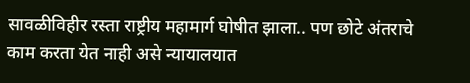सावळीविहीर रस्ता राष्ट्रीय महामार्ग घोषीत झाला.. पण छोटे अंतराचे काम करता येत नाही असे न्यायालयात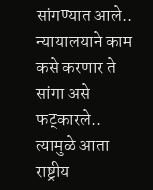सांगण्यात आले.. न्यायालयाने काम कसे करणार ते सांगा असे फट्कारले.. त्यामुळे आता राष्ट्रीय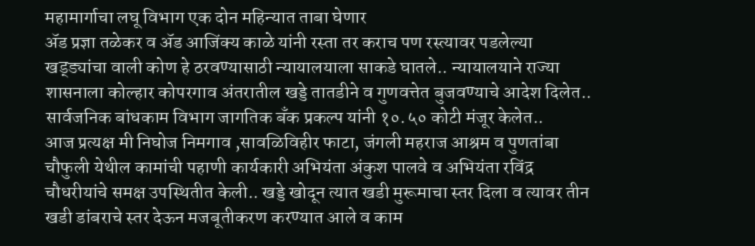महामार्गाचा लघू विभाग एक दोन महिन्यात ताबा घेणार
ॲड प्रज्ञा तळेकर व ॲड आजिंक्य काळे यांनी रस्ता तर कराच पण रस्त्यावर पडलेल्या खड्ड्यांचा वाली कोण हे ठरवण्यासाठी न्यायालयाला साकडे घातले.. न्यायालयाने राज्या शासनाला कोल्हार कोपरगाव अंतरातील खड्डे तातडीने व गुणवत्तेत बुजवण्याचे आदेश दिलेत.. सार्वजनिक बांधकाम विभाग जागतिक बँक प्रकल्प यांनी १०.५० कोटी मंजूर केलेत..
आज प्रत्यक्ष मी निघोज निमगाव ,सावळिविहीर फाटा, जंगली महराज आश्रम व पुणतांबा चौफुली येथील कामांची पहाणी कार्यकारी अभियंता अंकुश पालवे व अभियंता रविंद्र चौधरीयांचे समक्ष उपस्थितीत केली.. खड्डे खोदून त्यात खडी मुरूमाचा स्तर दिला व त्यावर तीन खडी डांबराचे स्तर देऊन मजबूतीकरण करण्यात आले व काम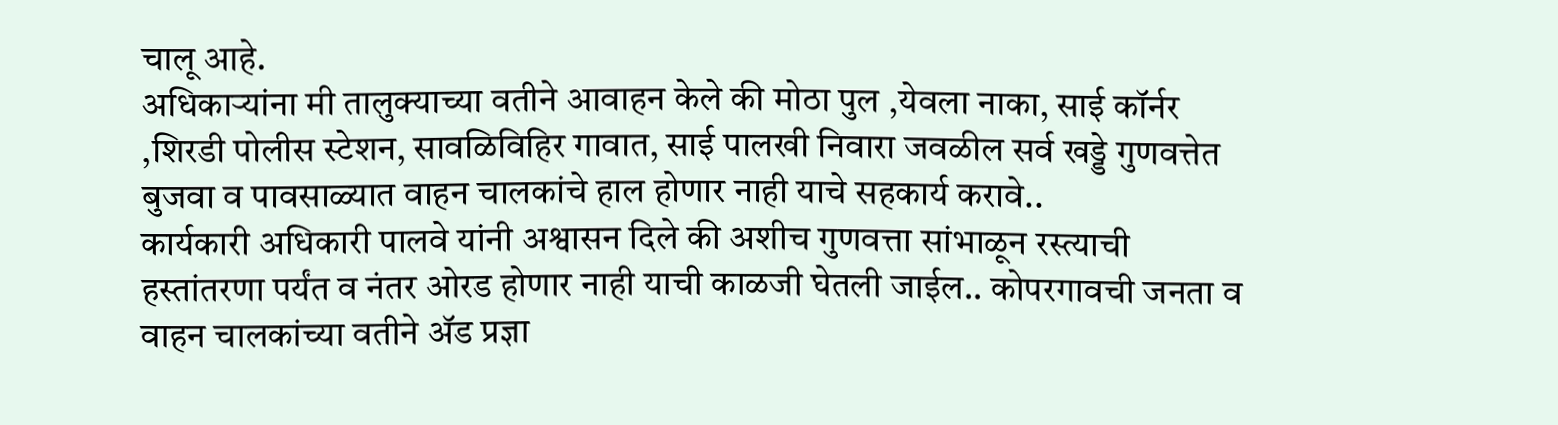चालू आहे.
अधिकाऱ्यांना मी तालुक्याच्या वतीने आवाहन केले की मोठा पुल ,येवला नाका, साई कॉर्नर ,शिरडी पोलीस स्टेशन, सावळिविहिर गावात, साई पालखी निवारा जवळील सर्व खड्डे गुणवत्तेत बुजवा व पावसाळ्यात वाहन चालकांचे हाल होणार नाही याचे सहकार्य करावे..
कार्यकारी अधिकारी पालवे यांनी अश्वासन दिले की अशीच गुणवत्ता सांभाळून रस्त्याची हस्तांतरणा पर्यंत व नंतर ओरड होणार नाही याची काळजी घेतली जाईल.. कोपरगावची जनता व वाहन चालकांच्या वतीने ॲड प्रज्ञा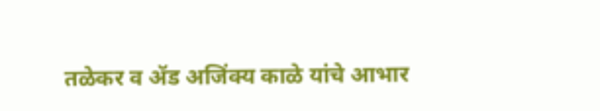तळेकर व ॲड अजिंक्य काळे यांचे आभार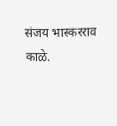संजय भास्करराव काळे.